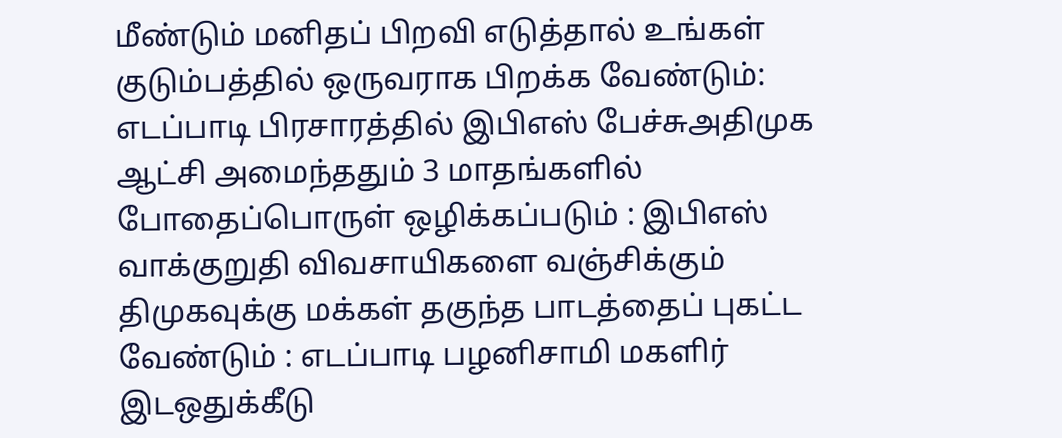மீண்டும் மனிதப் பிறவி எடுத்தால் உங்கள் குடும்பத்தில் ஒருவராக பிறக்க வேண்டும்: எடப்பாடி பிரசாரத்தில் இபிஎஸ் பேச்சுஅதிமுக ஆட்சி அமைந்ததும் 3 மாதங்களில் போதைப்பொருள் ஒழிக்கப்படும் : இபிஎஸ் வாக்குறுதி விவசாயிகளை வஞ்சிக்கும் திமுகவுக்கு மக்கள் தகுந்த பாடத்தைப் புகட்ட வேண்டும் : எடப்பாடி பழனிசாமி மகளிர் இடஒதுக்கீடு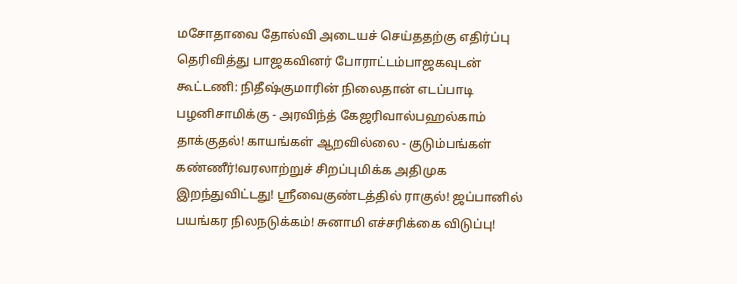மசோதாவை தோல்வி அடையச் செய்ததற்கு எதிர்ப்பு தெரிவித்து பாஜகவினர் போராட்டம்பாஜகவுடன் கூட்டணி: நிதீஷ்குமாரின் நிலைதான் எடப்பாடி பழனிசாமிக்கு - அரவிந்த் கேஜரிவால்பஹல்காம் தாக்குதல்! காயங்கள் ஆறவில்லை - குடும்பங்கள் கண்ணீர்!வரலாற்றுச் சிறப்புமிக்க அதிமுக இறந்துவிட்டது! ஸ்ரீவைகுண்டத்தில் ராகுல்! ஜப்பானில் பயங்கர நிலநடுக்கம்! சுனாமி எச்சரிக்கை விடுப்பு!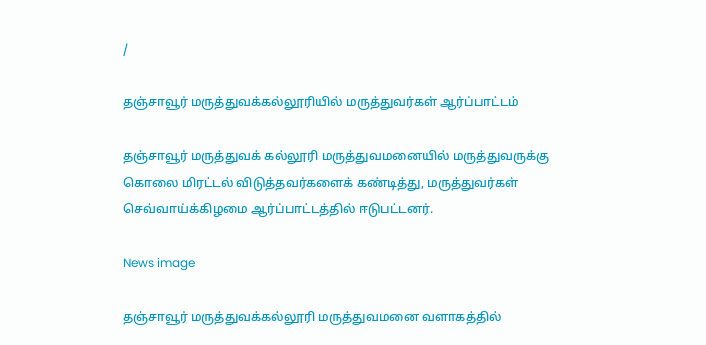/

தஞ்சாவூர் மருத்துவக்கல்லூரியில் மருத்துவர்கள் ஆர்ப்பாட்டம்

தஞ்சாவூர் மருத்துவக் கல்லூரி மருத்துவமனையில் மருத்துவருக்கு கொலை மிரட்டல் விடுத்தவர்களைக் கண்டித்து, மருத்துவர்கள் செவ்வாய்க்கிழமை ஆர்ப்பாட்டத்தில் ஈடுபட்டனர்.

News image

தஞ்சாவூர் மருத்துவக்கல்லூரி மருத்துவமனை வளாகத்தில்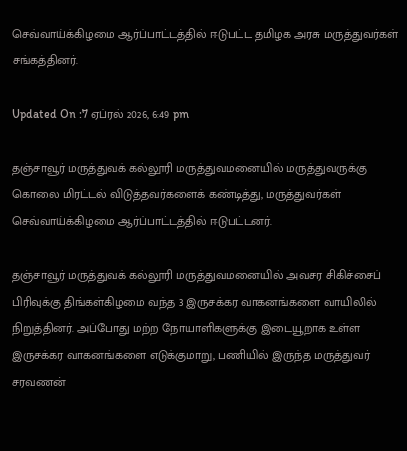செவ்வாய்க்கிழமை ஆர்ப்பாட்டத்தில் ஈடுபட்ட தமிழக அரசு மருத்துவர்கள் சங்கத்தினர்.

Updated On :7 ஏப்ரல் 2026, 6:49 pm

தஞ்சாவூர் மருத்துவக் கல்லூரி மருத்துவமனையில் மருத்துவருக்கு கொலை மிரட்டல் விடுத்தவர்களைக் கண்டித்து, மருத்துவர்கள் செவ்வாய்க்கிழமை ஆர்ப்பாட்டத்தில் ஈடுபட்டனர்.

தஞ்சாவூர் மருத்துவக் கல்லூரி மருத்துவமனையில் அவசர சிகிச்சைப் பிரிவுக்கு திங்கள்கிழமை வந்த 3 இருசக்கர வாகனங்களை வாயிலில் நிறுத்தினர். அப்போது மற்ற நோயாளிகளுக்கு இடையூறாக உள்ள இருசக்கர வாகனங்களை எடுக்குமாறு, பணியில் இருந்த மருத்துவர் சரவணன்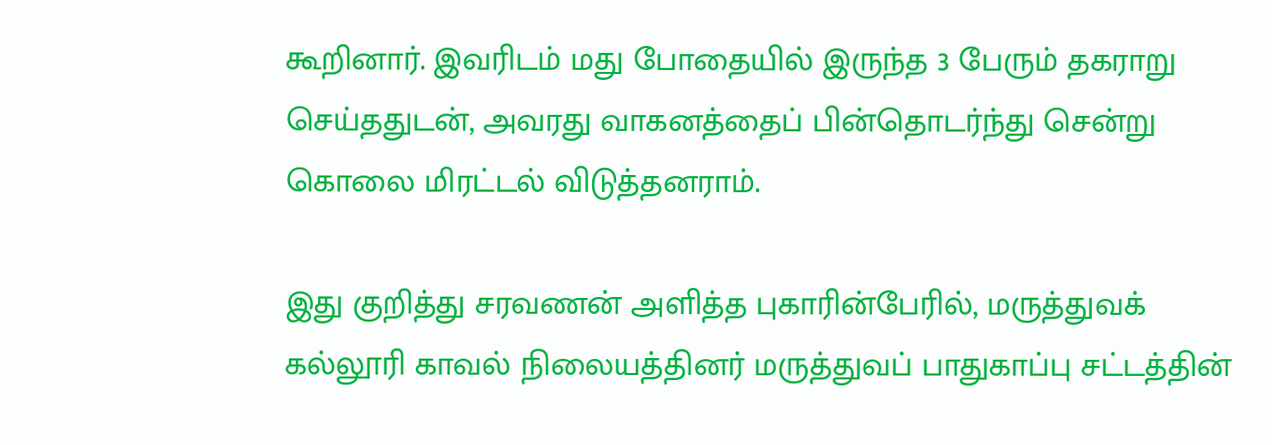கூறினார். இவரிடம் மது போதையில் இருந்த 3 பேரும் தகராறு செய்ததுடன், அவரது வாகனத்தைப் பின்தொடர்ந்து சென்று கொலை மிரட்டல் விடுத்தனராம்.

இது குறித்து சரவணன் அளித்த புகாரின்பேரில், மருத்துவக் கல்லூரி காவல் நிலையத்தினர் மருத்துவப் பாதுகாப்பு சட்டத்தின்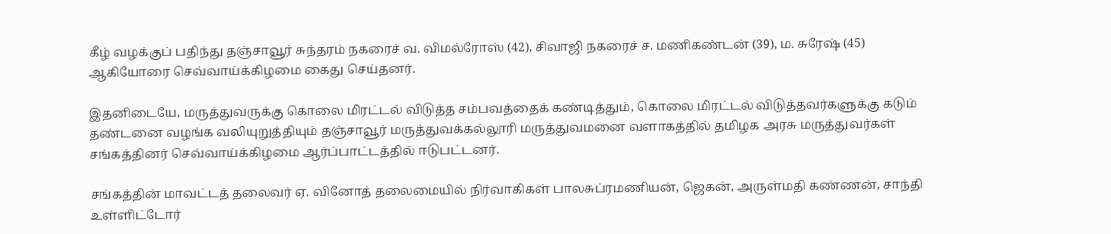கீழ் வழக்குப் பதிந்து தஞ்சாவூர் சுந்தரம் நகரைச் வ. விமல்ரோஸ் (42), சிவாஜி நகரைச் ச. மணிகண்டன் (39), ம. சுரேஷ் (45) ஆகியோரை செவ்வாய்க்கிழமை கைது செய்தனர்.

இதனிடையே, மருத்துவருக்கு கொலை மிரட்டல் விடுத்த சம்பவத்தைக் கண்டித்தும், கொலை மிரட்டல் விடுத்தவர்களுக்கு கடும் தண்டனை வழங்க வலியுறுத்தியும் தஞ்சாவூர் மருத்துவக்கல்லூரி மருத்துவமனை வளாகத்தில் தமிழக அரசு மருத்துவர்கள் சங்கத்தினர் செவ்வாய்க்கிழமை ஆர்ப்பாட்டத்தில் ஈடுபட்டனர்.

சங்கத்தின் மாவட்டத் தலைவர் ஏ. வினோத் தலைமையில் நிர்வாகிகள் பாலசுப்ரமணியன், ஜெகன், அருள்மதி கண்ணன், சாந்தி உள்ளிட்டோர்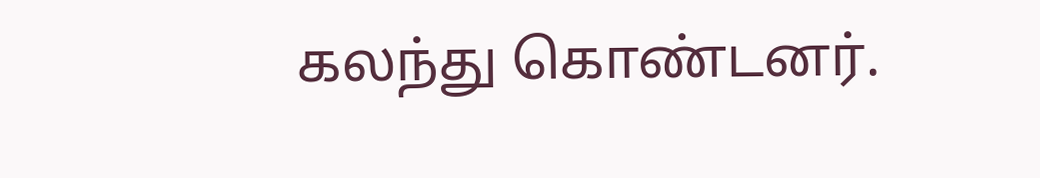கலந்து கொண்டனர்.